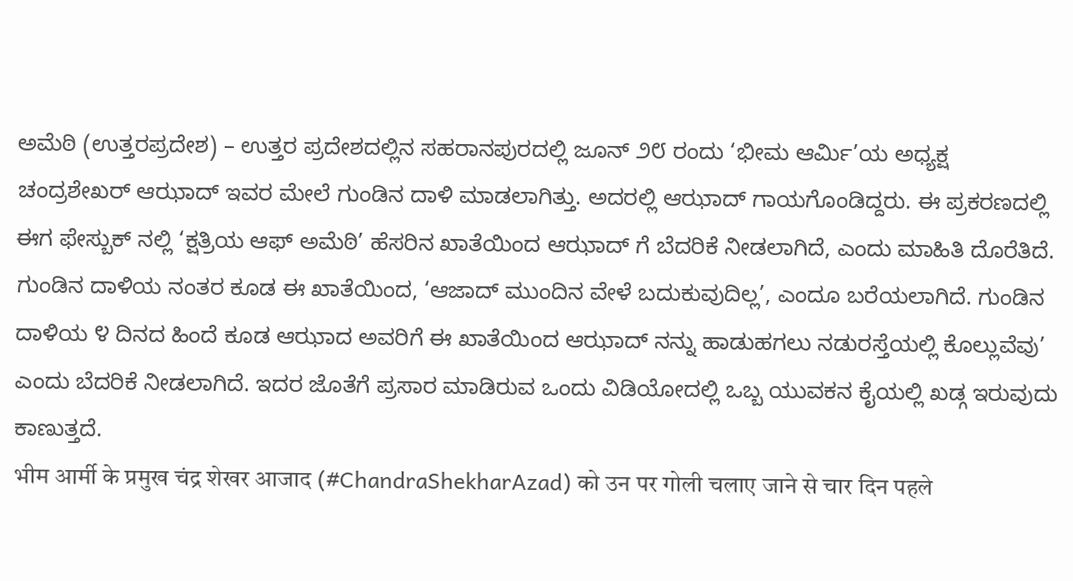ಅಮೆಠಿ (ಉತ್ತರಪ್ರದೇಶ) – ಉತ್ತರ ಪ್ರದೇಶದಲ್ಲಿನ ಸಹರಾನಪುರದಲ್ಲಿ ಜೂನ್ ೨೮ ರಂದು ‘ಭೀಮ ಆರ್ಮಿ’ಯ ಅಧ್ಯಕ್ಷ ಚಂದ್ರಶೇಖರ್ ಆಝಾದ್ ಇವರ ಮೇಲೆ ಗುಂಡಿನ ದಾಳಿ ಮಾಡಲಾಗಿತ್ತು. ಅದರಲ್ಲಿ ಆಝಾದ್ ಗಾಯಗೊಂಡಿದ್ದರು. ಈ ಪ್ರಕರಣದಲ್ಲಿ ಈಗ ಫೇಸ್ಬುಕ್ ನಲ್ಲಿ ‘ಕ್ಷತ್ರಿಯ ಆಫ್ ಅಮೆಠಿ’ ಹೆಸರಿನ ಖಾತೆಯಿಂದ ಆಝಾದ್ ಗೆ ಬೆದರಿಕೆ ನೀಡಲಾಗಿದೆ, ಎಂದು ಮಾಹಿತಿ ದೊರೆತಿದೆ. ಗುಂಡಿನ ದಾಳಿಯ ನಂತರ ಕೂಡ ಈ ಖಾತೆಯಿಂದ, ‘ಆಜಾದ್ ಮುಂದಿನ ವೇಳೆ ಬದುಕುವುದಿಲ್ಲ’, ಎಂದೂ ಬರೆಯಲಾಗಿದೆ. ಗುಂಡಿನ ದಾಳಿಯ ೪ ದಿನದ ಹಿಂದೆ ಕೂಡ ಆಝಾದ ಅವರಿಗೆ ಈ ಖಾತೆಯಿಂದ ಆಝಾದ್ ನನ್ನು ಹಾಡುಹಗಲು ನಡುರಸ್ತೆಯಲ್ಲಿ ಕೊಲ್ಲುವೆವು’ ಎಂದು ಬೆದರಿಕೆ ನೀಡಲಾಗಿದೆ. ಇದರ ಜೊತೆಗೆ ಪ್ರಸಾರ ಮಾಡಿರುವ ಒಂದು ವಿಡಿಯೋದಲ್ಲಿ ಒಬ್ಬ ಯುವಕನ ಕೈಯಲ್ಲಿ ಖಡ್ಗ ಇರುವುದು ಕಾಣುತ್ತದೆ.
भीम आर्मी के प्रमुख चंद्र शेखर आजाद (#ChandraShekharAzad) को उन पर गोली चलाए जाने से चार दिन पहले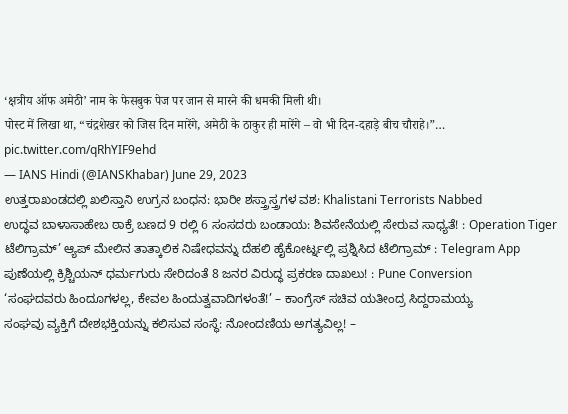‘क्षत्रीय ऑफ अमेठी’ नाम के फेसबुक पेज पर जान से मारने की धमकी मिली थी।
पोस्ट में लिखा था, “चंद्रशेखर को जिस दिन मारेंगे, अमेठी के ठाकुर ही मारेंगे – वो भी दिन-दहाड़े बीच चौराहे।”… pic.twitter.com/qRhYIF9ehd
— IANS Hindi (@IANSKhabar) June 29, 2023
ಉತ್ತರಾಖಂಡದಲ್ಲಿ ಖಲಿಸ್ತಾನಿ ಉಗ್ರನ ಬಂಧನ: ಭಾರೀ ಶಸ್ತ್ರಾಸ್ತ್ರಗಳ ವಶ: Khalistani Terrorists Nabbed
ಉದ್ಧವ ಬಾಳಾಸಾಹೇಬ ಠಾಕ್ರೆ ಬಣದ 9 ರಲ್ಲಿ 6 ಸಂಸದರು ಬಂಡಾಯ: ಶಿವಸೇನೆಯಲ್ಲಿ ಸೇರುವ ಸಾಧ್ಯತೆ! : Operation Tiger
ಟೆಲಿಗ್ರಾಮ್’ ಆ್ಯಪ್ ಮೇಲಿನ ತಾತ್ಕಾಲಿಕ ನಿಷೇಧವನ್ನು ದೆಹಲಿ ಹೈಕೋರ್ಟ್ನಲ್ಲಿ ಪ್ರಶ್ನಿಸಿದ ಟೆಲಿಗ್ರಾಮ್ : Telegram App
ಪುಣೆಯಲ್ಲಿ ಕ್ರಿಶ್ಚಿಯನ್ ಧರ್ಮಗುರು ಸೇರಿದಂತೆ 8 ಜನರ ವಿರುದ್ಧ ಪ್ರಕರಣ ದಾಖಲು! : Pune Conversion
‘ಸಂಘದವರು ಹಿಂದೂಗಳಲ್ಲ, ಕೇವಲ ಹಿಂದುತ್ವವಾದಿಗಳಂತೆ!’ – ಕಾಂಗ್ರೆಸ್ ಸಚಿವ ಯತೀಂದ್ರ ಸಿದ್ದರಾಮಯ್ಯ
ಸಂಘವು ವ್ಯಕ್ತಿಗೆ ದೇಶಭಕ್ತಿಯನ್ನು ಕಲಿಸುವ ಸಂಸ್ಥೆ: ನೋಂದಣಿಯ ಅಗತ್ಯವಿಲ್ಲ! –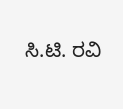ಸಿ.ಟಿ. ರವಿ